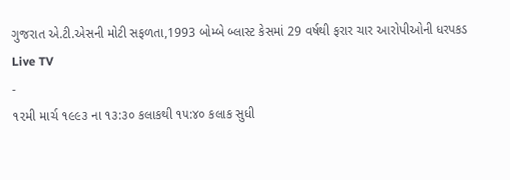ગુજરાત એ.ટી.એસની મોટી સફળતા,1993 બોમ્બે બ્લાસ્ટ કેસમાં 29 વર્ષથી ફરાર ચાર આરોપીઓની ધરપકડ
Live TV
-
૧૨મી માર્ચ ૧૯૯૩ ના ૧૩:૩૦ કલાકથી ૧૫:૪૦ કલાક સુધી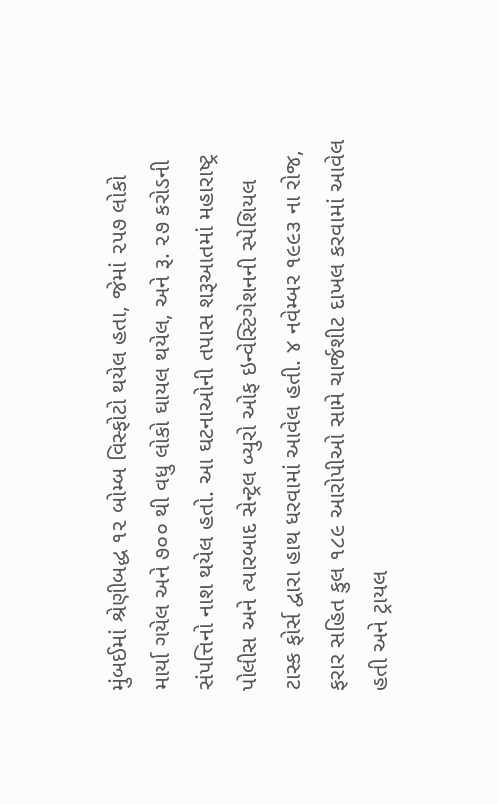મુંબઈમાં શ્રેણીબદ્ધ ૧૨ બોમ્બ વિસ્ફોટો થયેલ હતા, જેમાં ૨૫૭ લોકો માર્યા ગયેલ અને ૭૦૦ થી વધુ લોકો ઘાયલ થયેલ, અને રૂ. ૨૭ કરોડની સંપત્તિનો નાશ થયેલ હતો. આ ઘટનાઓની તપાસ શરૂઆતમાં મહારાષ્ટ્ર પોલીસ અને ત્યારબાદ સેન્ટ્રલ બ્યુરો ઓફ ઇન્વેસ્ટિગેશનની સ્પેશિયલ ટાસ્ક ફોર્સ દ્વારા હાથ ધરવામાં આવેલ હતી. ૪ નવેમ્બર ૧૯૯૩ ના રોજ, ફરાર સહિત કુલ ૧૮૯ આરોપીઓ સામે ચાર્જશીટ દાખલ કરવામાં આવેલ હતી અને ટ્રાયલ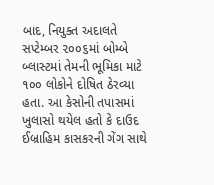બાદ, નિયુક્ત અદાલતે સપ્ટેમ્બર ૨૦૦૬માં બોમ્બે બ્લાસ્ટમાં તેમની ભૂમિકા માટે ૧૦૦ લોકોને દોષિત ઠેરવ્યા હતા. આ કેસોની તપાસમાં ખુલાસો થયેલ હતો કે દાઉદ ઈબ્રાહિમ કાસકરની ગેંગ સાથે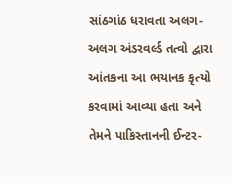સાંઠગાંઠ ધરાવતા અલગ-અલગ અંડરવર્લ્ડ તત્વો દ્વારા આંતકના આ ભયાનક કૃત્યો કરવામાં આવ્યા હતા અને તેમને પાકિસ્તાનની ઈન્ટર-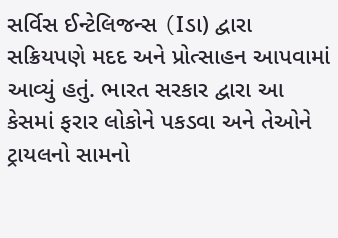સર્વિસ ઈન્ટેલિજન્સ (Iડા) દ્વારા સક્રિયપણે મદદ અને પ્રોત્સાહન આપવામાં આવ્યું હતું. ભારત સરકાર દ્વારા આ કેસમાં ફરાર લોકોને પકડવા અને તેઓને ટ્રાયલનો સામનો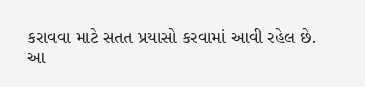કરાવવા માટે સતત પ્રયાસો કરવામાં આવી રહેલ છે.
આ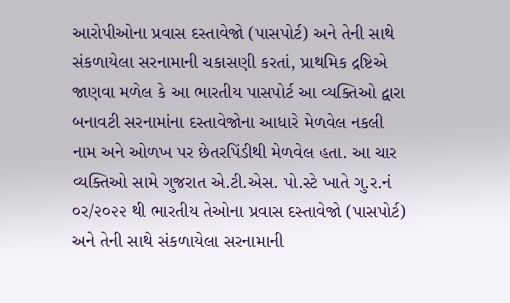આરોપીઓના પ્રવાસ દસ્તાવેજો (પાસપોર્ટ) અને તેની સાથે સંકળાયેલા સરનામાની ચકાસણી કરતાં, પ્રાથમિક દ્રષ્ટિએ જાણવા મળેલ કે આ ભારતીય પાસપોર્ટ આ વ્યક્તિઓ દ્વારા બનાવટી સરનામાંના દસ્તાવેજોના આધારે મેળવેલ નકલી નામ અને ઓળખ પર છેતરપિંડીથી મેળવેલ હતા. આ ચાર વ્યક્તિઓ સામે ગુજરાત એ.ટી.એસ. પો.સ્ટે ખાતે ગુ.ર.નં ૦ર/૨૦૨૨ થી ભારતીય તેઓના પ્રવાસ દસ્તાવેજો (પાસપોર્ટ) અને તેની સાથે સંકળાયેલા સરનામાની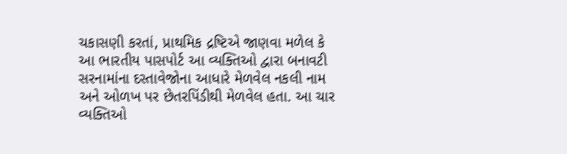ચકાસણી કરતાં, પ્રાથમિક દ્રષ્ટિએ જાણવા મળેલ કે આ ભારતીય પાસપોર્ટ આ વ્યક્તિઓ દ્વારા બનાવટી સરનામાંના દસ્તાવેજોના આધારે મેળવેલ નકલી નામ અને ઓળખ પર છેતરપિંડીથી મેળવેલ હતા. આ ચાર વ્યક્તિઓ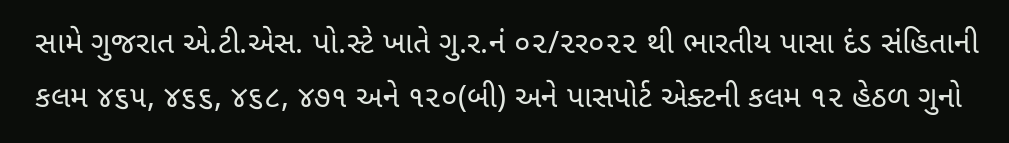સામે ગુજરાત એ.ટી.એસ. પો.સ્ટે ખાતે ગુ.ર.નં ૦૨/૨ર૦૨૨ થી ભારતીય પાસા દંડ સંહિતાની કલમ ૪૬૫, ૪૬૬, ૪૬૮, ૪૭૧ અને ૧૨૦(બી) અને પાસપોર્ટ એક્ટની કલમ ૧૨ હેઠળ ગુનો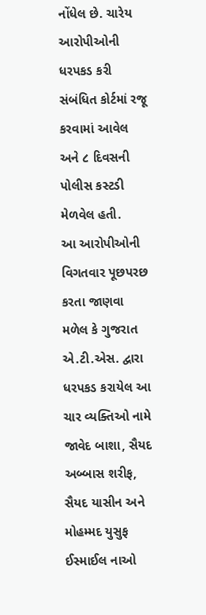નોંધેલ છે. ચારેય આરોપીઓની ધરપકડ કરી સંબંધિત કોર્ટમાં રજૂ કરવામાં આવેલ અને ૮ દિવસની પોલીસ કસ્ટડી મેળવેલ હતી.
આ આરોપીઓની વિગતવાર પૂછપરછ કરતા જાણવા મળેલ કે ગુજરાત એ.ટી.એસ. દ્વારા ધરપકડ કરાયેલ આ ચાર વ્યક્તિઓ નામે જાવેદ બાશા, સૈયદ અબ્બાસ શરીફ, સૈયદ યાસીન અને મોહમ્મદ યુસુફ ઈસ્માઈલ નાઓ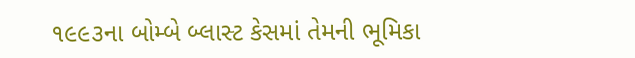૧૯૯૩ના બોમ્બે બ્લાસ્ટ કેસમાં તેમની ભૂમિકા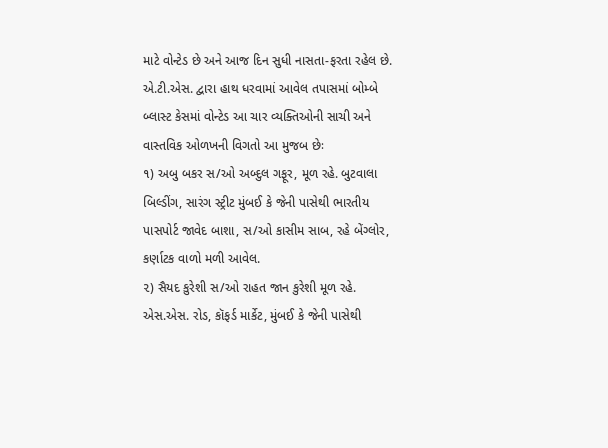માટે વોન્ટેડ છે અને આજ દિન સુધી નાસતા-ફરતા રહેલ છે.
એ.ટી.એસ. દ્વારા હાથ ધરવામાં આવેલ તપાસમાં બોમ્બે બ્લાસ્ટ કેસમાં વોન્ટેડ આ ચાર વ્યક્તિઓની સાચી અને વાસ્તવિક ઓળખની વિગતો આ મુજબ છેઃ
૧) અબુ બકર સ/ઓ અબ્દુલ ગફૂર, મૂળ રહે. બુટવાલા બિલ્ડીંગ, સારંગ સ્ટ્રીટ મુંબઈ કે જેની પાસેથી ભારતીય પાસપોર્ટ જાવેદ બાશા, સ/ઓ કાસીમ સાબ, રહે બેંગ્લોર, કર્ણાટક વાળો મળી આવેલ.
૨) સૈયદ કુરેશી સ/ઓ રાહત જાન કુરેશી મૂળ રહે. એસ.એસ. રોડ, કૉફર્ડ માર્કેટ, મુંબઈ કે જેની પાસેથી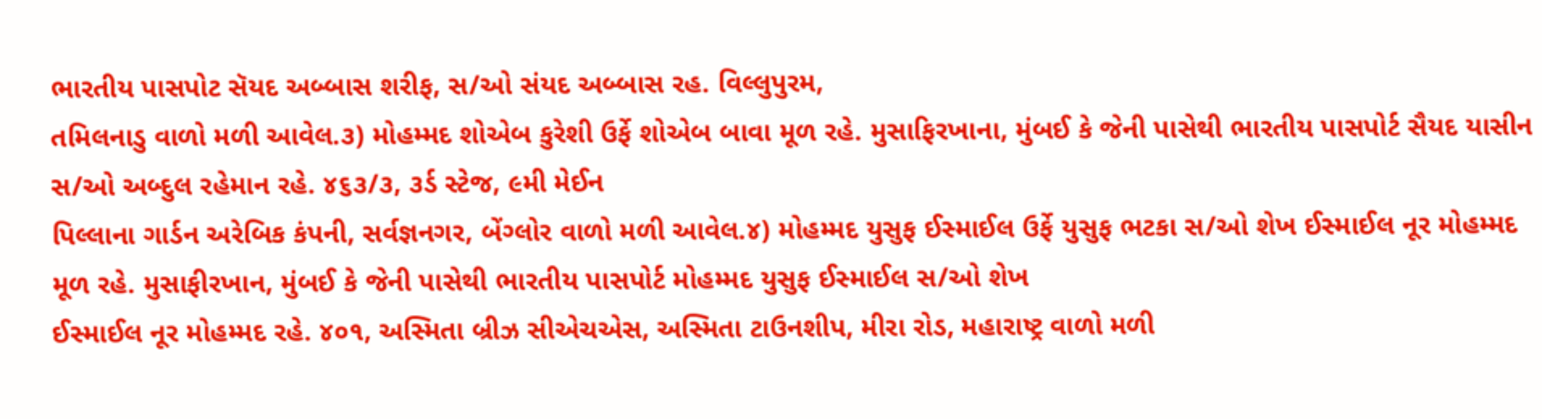ભારતીય પાસપોટ સૅયદ અબ્બાસ શરીફ, સ/ઓ સંયદ અબ્બાસ રહ. વિલ્લુપુરમ,
તમિલનાડુ વાળો મળી આવેલ.૩) મોહમ્મદ શોએબ કુરેશી ઉર્ફે શોએબ બાવા મૂળ રહે. મુસાફિરખાના, મુંબઈ કે જેની પાસેથી ભારતીય પાસપોર્ટ સૈયદ યાસીન સ/ઓ અબ્દુલ રહેમાન રહે. ૪૬૩/૩, ૩ર્ડ સ્ટેજ, ૯મી મેઈન
પિલ્લાના ગાર્ડન અરેબિક કંપની, સર્વજ્ઞનગર, બેંગ્લોર વાળો મળી આવેલ.૪) મોહમ્મદ યુસુફ ઈસ્માઈલ ઉર્ફે યુસુફ ભટકા સ/ઓ શેખ ઈસ્માઈલ નૂર મોહમ્મદ મૂળ રહે. મુસાફીરખાન, મુંબઈ કે જેની પાસેથી ભારતીય પાસપોર્ટ મોહમ્મદ યુસુફ ઈસ્માઈલ સ/ઓ શેખ
ઈસ્માઈલ નૂર મોહમ્મદ રહે. ૪૦૧, અસ્મિતા બ્રીઝ સીએચએસ, અસ્મિતા ટાઉનશીપ, મીરા રોડ, મહારાષ્ટ્ર વાળો મળી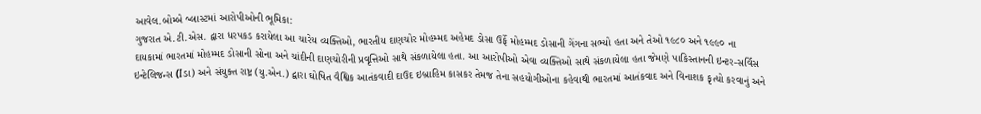આવેલ.બોમ્બે બ્લાસ્ટમાં આરોપીઓની ભૂમિકા:
ગુજરાત એ.ટી.એસ. દ્વારા ધરપકડ કરાયેલા આ ચારેય વ્યક્તિઓ, ભારતીય દાણચોર મોહમ્મદ અહેમદ ડોસા ઉર્ફે મોહમ્મદ ડોસાની ગેંગના સભ્યો હતા અને તેઓ ૧૯૮૦ અને ૧૯૯૦ ના
દાયકામાં ભારતમાં મોહમ્મદ ડોસાની સોના અને ચાંદીની દાણચોરીની પ્રવૃત્તિઓ સાથે સંકળાયેલા હતા. આ આરોપીઓ એવા વ્યક્તિઓ સાથે સંકળાયેલા હતા જેમણે પાકિસ્તાનની ઇન્ટર-સર્વિસ ઇન્ટેલિજન્સ (Iડા) અને સંયુક્ત રાષ્ટ્ર (યુ.એન.) દ્વારા ઘોષિત વૈશ્વિક આતંકવાદી દાઉદ ઇબ્રાહિમ કાસકર તેમજ તેના સહયોગીઓના કહેવાથી ભારતમાં આતંકવાદ અને વિનાશક કૃત્યો કરવાનું અને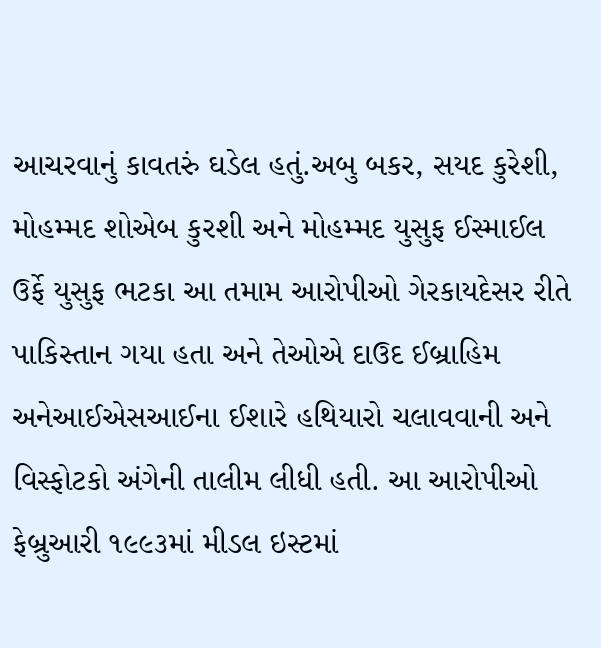આચરવાનું કાવતરું ઘડેલ હતું.અબુ બકર, સયદ કુરેશી, મોહમ્મદ શોએબ કુરશી અને મોહમ્મદ યુસુફ ઈસ્માઈલ ઉર્ફે યુસુફ ભટકા આ તમામ આરોપીઓ ગેરકાયદેસર રીતે પાકિસ્તાન ગયા હતા અને તેઓએ દાઉદ ઈબ્રાહિમ અનેઆઈએસઆઈના ઈશારે હથિયારો ચલાવવાની અને વિસ્ફોટકો અંગેની તાલીમ લીધી હતી. આ આરોપીઓ ફેબ્રુઆરી ૧૯૯૩માં મીડલ ઇસ્ટમાં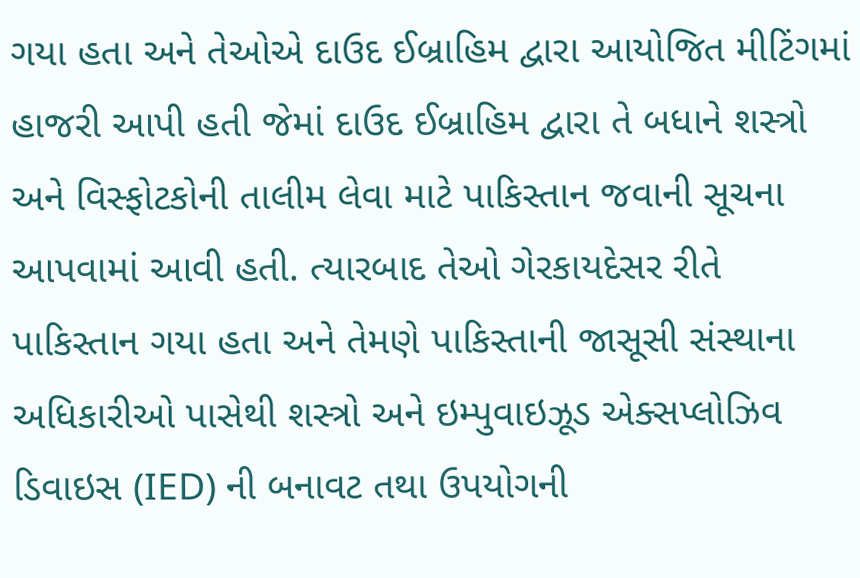ગયા હતા અને તેઓએ દાઉદ ઈબ્રાહિમ દ્વારા આયોજિત મીટિંગમાં હાજરી આપી હતી જેમાં દાઉદ ઈબ્રાહિમ દ્વારા તે બધાને શસ્ત્રો અને વિસ્ફોટકોની તાલીમ લેવા માટે પાકિસ્તાન જવાની સૂચના આપવામાં આવી હતી. ત્યારબાદ તેઓ ગેરકાયદેસર રીતે પાકિસ્તાન ગયા હતા અને તેમણે પાકિસ્તાની જાસૂસી સંસ્થાના અધિકારીઓ પાસેથી શસ્ત્રો અને ઇમ્પુવાઇઝૂડ એક્સપ્લોઝિવ ડિવાઇસ (IED) ની બનાવટ તથા ઉપયોગની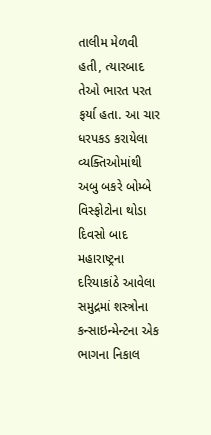તાલીમ મેળવી હતી, ત્યારબાદ તેઓ ભારત પરત ફર્યા હતા. આ ચાર ધરપકડ કરાયેલા વ્યક્તિઓમાંથી અબુ બકરે બોમ્બે વિસ્ફોટોના થોડા દિવસો બાદ મહારાષ્ટ્રના દરિયાકાંઠે આવેલા સમુદ્રમાં શસ્ત્રોના કન્સાઇન્મેન્ટના એક ભાગના નિકાલ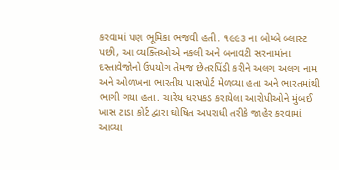કરવામાં પણ ભૂમિકા ભજવી હતી. ૧૯૯૩ ના બોમ્બે બ્લાસ્ટ પછી, આ વ્યક્તિઓએ નકલી અને બનાવટી સરનામાંના દસ્તાવેજોનો ઉપયોગ તેમજ છેતરપિંડી કરીને અલગ અલગ નામ અને ઓળખના ભારતીય પાસપોર્ટ મેળવ્યા હતા અને ભારતમાંથી ભાગી ગયા હતા. ચારેય ધરપકડ કરાયેલા આરોપીઓને મુંબઈ ખાસ ટાડા કોર્ટ દ્વારા ઘોષિત અપરાધી તરીકે જાહેર કરવામાં આવ્યા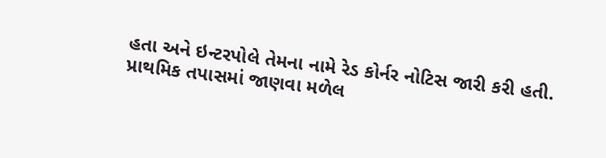હતા અને ઇન્ટરપોલે તેમના નામે રેડ કોર્નર નોટિસ જારી કરી હતી.
પ્રાથમિક તપાસમાં જાણવા મળેલ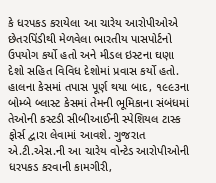કે ધરપકડ કરાયેલા આ ચારેય આરોપીઓએ છેતરપિંડીથી મેળવેલા ભારતીય પાસપોર્ટનો ઉપયોગ કર્યો હતો અને મીડલ ઇસ્ટના ઘણા દેશો સહિત વિવિધ દેશોમાં પ્રવાસ કર્યો હતો. હાલના કેસમાં તપાસ પૂર્ણ થયા બાદ, ૧૯૯૩ના બોમ્બે બ્લાસ્ટ કેસમાં તેમની ભૂમિકાના સંબંધમાં તેઓની કસ્ટડી સીબીઆઈની સ્પેશિયલ ટાસ્ક ફોર્સ દ્વારા લેવામાં આવશે. ગુજરાત એ.ટી.એસ.ની આ ચારેય વોન્ટેડ આરોપીઓની ધરપકડ કરવાની કામગીરી,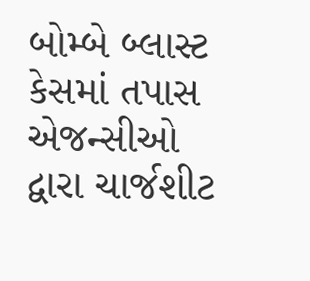બોમ્બે બ્લાસ્ટ કેસમાં તપાસ એજન્સીઓ દ્વારા ચાર્જશીટ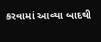કરવામાં આવ્યા બાદથી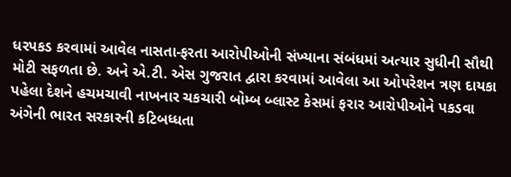ધરપકડ કરવામાં આવેલ નાસતા-ફરતા આરોપીઓની સંખ્યાના સંબંધમાં અત્યાર સુધીની સૌથી મોટી સફળતા છે. અને એ.ટી. એસ ગુજરાત દ્વારા કરવામાં આવેલા આ ઓપરેશન ત્રણ દાયકા પહેલા દેશને હચમચાવી નાખનાર ચકચારી બોમ્બ બ્લાસ્ટ કેસમાં ફરાર આરોપીઓને પકડવા અંગેની ભારત સરકારની કટિબધ્ધતા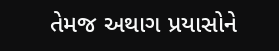તેમજ અથાગ પ્રયાસોને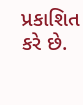પ્રકાશિત કરે છે.